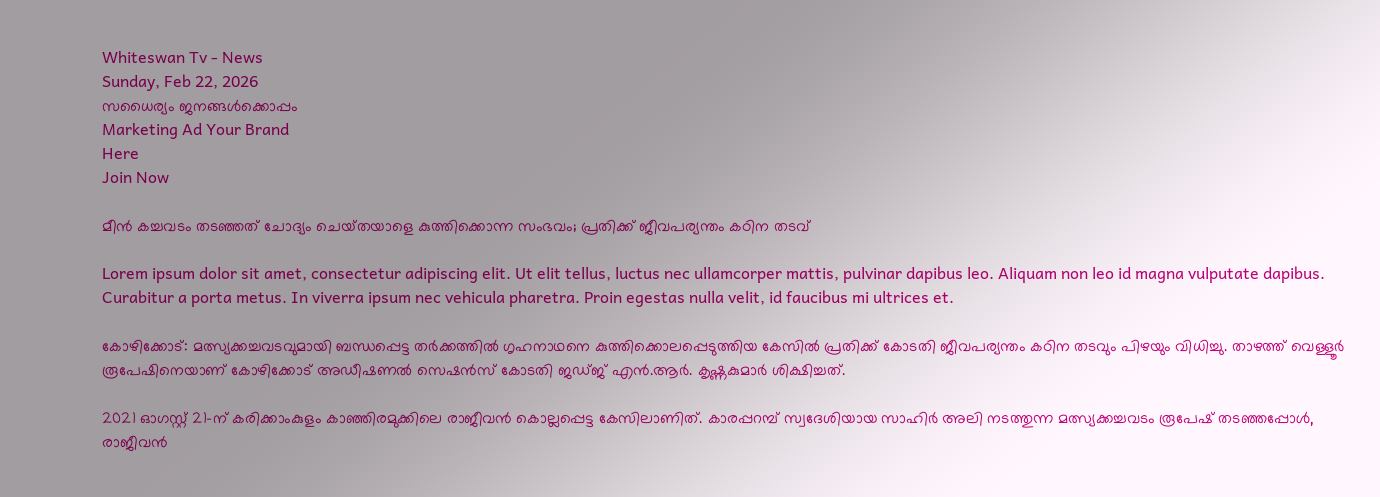Whiteswan Tv - News
Sunday, Feb 22, 2026
സധൈര്യം ജനങ്ങൾക്കൊപ്പം
Marketing Ad Your Brand
Here
Join Now

മീൻ കച്ചവടം തടഞ്ഞത് ചോദ്യം ചെയ്‌തയാളെ കുത്തിക്കൊന്ന സംഭവം; പ്രതിക്ക് ജീവപര്യന്തം കഠിന തടവ്

Lorem ipsum dolor sit amet, consectetur adipiscing elit. Ut elit tellus, luctus nec ullamcorper mattis, pulvinar dapibus leo. Aliquam non leo id magna vulputate dapibus. Curabitur a porta metus. In viverra ipsum nec vehicula pharetra. Proin egestas nulla velit, id faucibus mi ultrices et.

കോഴിക്കോട്: മത്സ്യക്കച്ചവടവുമായി ബന്ധപ്പെട്ട തർക്കത്തിൽ ഗൃഹനാഥനെ കുത്തിക്കൊലപ്പെടുത്തിയ കേസിൽ പ്രതിക്ക് കോടതി ജീവപര്യന്തം കഠിന തടവും പിഴയും വിധിച്ചു. താഴത്ത് വെള്ളൂർ രൂപേഷിനെയാണ് കോഴിക്കോട് അഡീഷണൽ സെഷൻസ് കോടതി ജഡ്ജ് എൻ.ആർ. കൃഷ്ണകുമാർ ശിക്ഷിച്ചത്.

2021 ഓഗസ്റ്റ് 21-ന് കരിക്കാംകുളം കാഞ്ഞിരമുക്കിലെ രാജീവൻ കൊല്ലപ്പെട്ട കേസിലാണിത്. കാരപ്പറമ്പ് സ്വദേശിയായ സാഹിർ അലി നടത്തുന്ന മത്സ്യക്കച്ചവടം രൂപേഷ് തടഞ്ഞപ്പോൾ, രാജീവൻ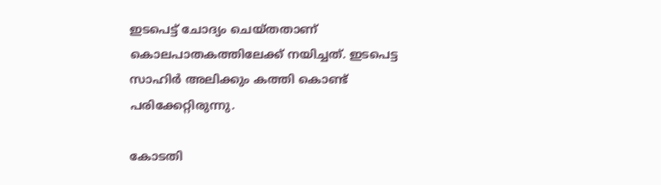ഇടപെട്ട് ചോദ്യം ചെയ്തതാണ് കൊലപാതകത്തിലേക്ക് നയിച്ചത്. ഇടപെട്ട സാഹിർ അലിക്കും കത്തി കൊണ്ട് പരിക്കേറ്റിരുന്നു.

കോടതി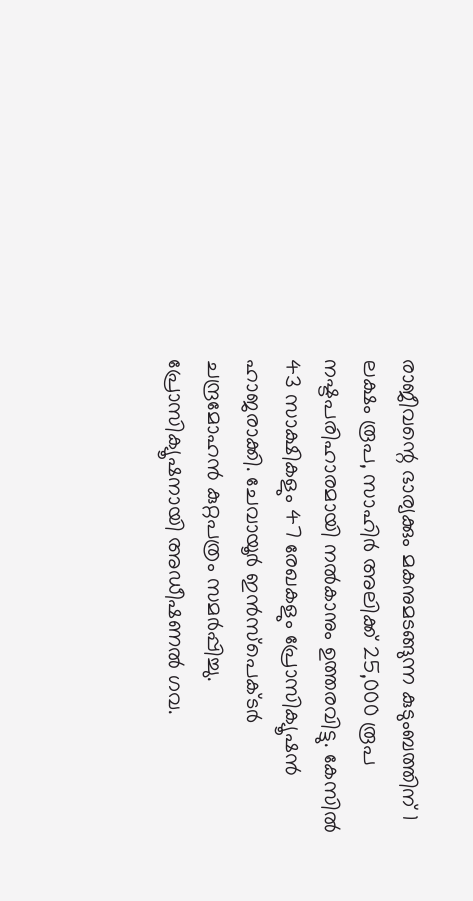രാജീവന്റെ ഭാര്യക്കും മകനുമടങ്ങുന്ന കുടുംബത്തിന് 1 ലക്ഷം രൂപ, സാഹിർ അലിക്ക് 25,000 രൂപ നഷ്ടപരിഹാരമായി നൽകാനും ഉത്തരവിട്ടു. കേസിൽ 43 സാക്ഷികളും 47 രേഖകളും പ്രോസിക്യൂഷൻ ഹാജരാക്കി. ചേവായൂർ ഇൻസ്‌പെക്ടർ ചന്ദ്രമോഹൻ കുറ്റപത്രം സമർപ്പിച്ചു. പ്രോസിക്യൂഷനായി അഡീഷണൽ ഗവ.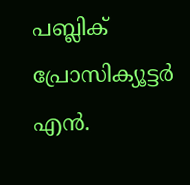പബ്ലിക് പ്രോസിക്യൂട്ടർ എൻ.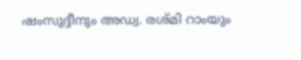ഷംസുദ്ദീനും അഡ്വ. രശ്മി റാംയും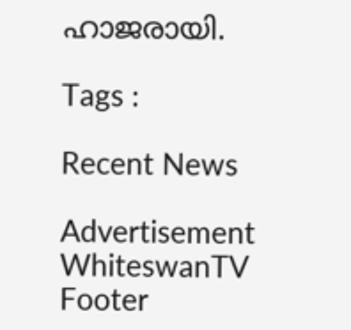ഹാജരായി.

Tags :

Recent News

Advertisement
WhiteswanTV Footer